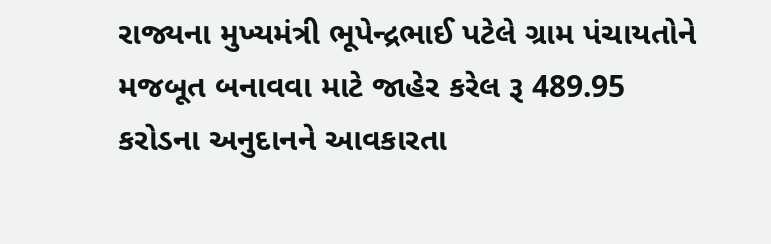રાજ્યના મુખ્યમંત્રી ભૂપેન્દ્રભાઈ પટેલે ગ્રામ પંચાયતોને મજબૂત બનાવવા માટે જાહેર કરેલ રૂ 489.95 કરોડના અનુદાનને આવકારતા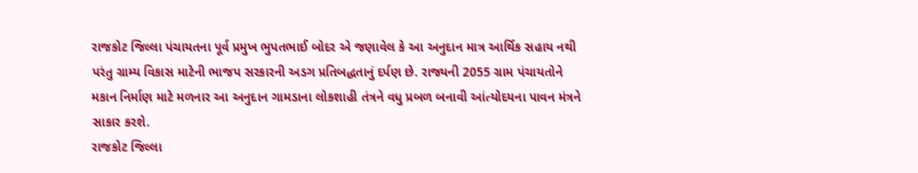રાજકોટ જિલ્લા પંચાયતના પૂર્વ પ્રમુખ ભુપતભાઈ બોદર એ જણાવેલ કે આ અનુદાન માત્ર આર્થિક સહાય નથી પરંતુ ગ્રામ્ય વિકાસ માટેની ભાજપ સરકારની અડગ પ્રતિબદ્ધતાનું દર્પણ છે. રાજ્યની 2055 ગ્રામ પંચાયતોને મકાન નિર્માણ માટે મળનાર આ અનુદાન ગામડાના લોકશાહી તંત્રને વધુ પ્રબળ બનાવી આંત્યોદયના પાવન મંત્રને સાકાર કરશે.
રાજકોટ જિલ્લા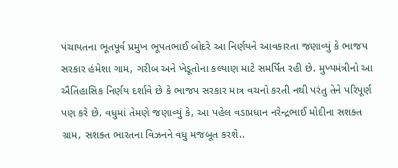પંચાયતના ભૂતપૂર્વ પ્રમુખ ભૂપતભાઈ બોદરે આ નિર્ણયને આવકારતા જણાવ્યું કે ભાજપ સરકાર હંમેશા ગામ, ગરીબ અને ખેડૂતોના કલ્યાણ માટે સમર્પિત રહી છે. મુખ્યમંત્રીનો આ ઐતિહાસિક નિર્ણય દર્શાવે છે કે ભાજપ સરકાર માત્ર વચનો કરતી નથી પરંતુ તેને પરિપૂર્ણ પણ કરે છે. વધુમાં તેમણે જણાવ્યું કે, આ પહેલ વડાપ્રધાન નરેન્દ્રભાઈ મોદીના સશક્ત ગ્રામ, સશક્ત ભારતના વિઝનને વધુ મજબૂત કરશે..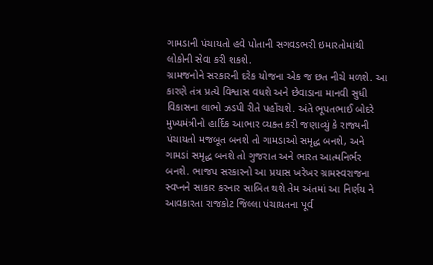ગામડાની પંચાયતો હવે પોતાની સગવડભરી ઇમારતોમાંથી લોકોની સેવા કરી શકશે.
ગ્રામજનોને સરકારની દરેક યોજના એક જ છત નીચે મળશે. આ કારણે તંત્ર પ્રત્યે વિશ્વાસ વધશે અને છેવાડાના માનવી સુધી વિકાસના લાભો ઝડપી રીતે પહોંચશે. અંતે ભૂપતભાઈ બોદરે મુખ્યમંત્રીનો હાર્દિક આભાર વ્યક્ત કરી જણાવ્યું કે રાજ્યની પંચાયતો મજબૂત બનશે તો ગામડાઓ સમૃદ્ધ બનશે, અને ગામડાં સમૃદ્ધ બનશે તો ગુજરાત અને ભારત આત્મનિર્ભર બનશે. ભાજપ સરકારનો આ પ્રયાસ ખરેખર ગ્રામસ્વરાજના સ્વપ્નને સાકાર કરનાર સાબિત થશે તેમ અંતમાં આ નિર્ણય ને આવકારતા રાજકોટ જિલ્લા પંચાયતના પૂર્વ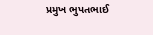પ્રમુખ ભુપતભાઈ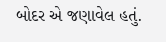બોદર એ જણાવેલ હતું.